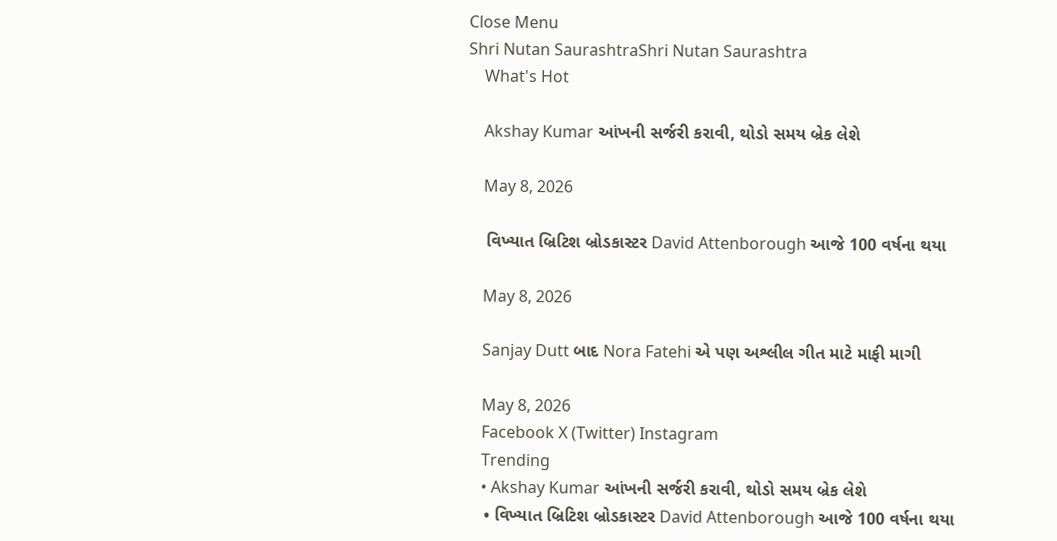Close Menu
Shri Nutan SaurashtraShri Nutan Saurashtra
    What's Hot

    Akshay Kumar આંખની સર્જરી કરાવી, થોડો સમય બ્રેક લેશે

    May 8, 2026

    વિખ્યાત બ્રિટિશ બ્રોડકાસ્ટર David Attenborough આજે 100 વર્ષના થયા

    May 8, 2026

    Sanjay Dutt બાદ Nora Fatehi એ પણ અશ્લીલ ગીત માટે માફી માગી

    May 8, 2026
    Facebook X (Twitter) Instagram
    Trending
    • Akshay Kumar આંખની સર્જરી કરાવી, થોડો સમય બ્રેક લેશે
    • વિખ્યાત બ્રિટિશ બ્રોડકાસ્ટર David Attenborough આજે 100 વર્ષના થયા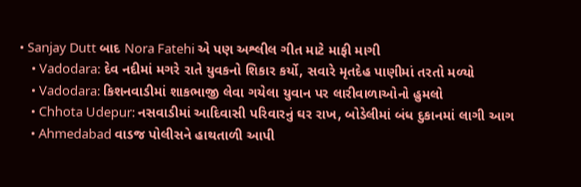• Sanjay Dutt બાદ Nora Fatehi એ પણ અશ્લીલ ગીત માટે માફી માગી
    • Vadodara: દેવ નદીમાં મગરે રાતે યુવકનો શિકાર કર્યો, સવારે મૃતદેહ પાણીમાં તરતો મળ્યો
    • Vadodara: કિશનવાડીમાં શાકભાજી લેવા ગયેલા યુવાન પર લારીવાળાઓનો હુમલો
    • Chhota Udepur: નસવાડીમાં આદિવાસી પરિવારનું ઘર રાખ, બોડેલીમાં બંધ દુકાનમાં લાગી આગ
    • Ahmedabad વાડજ પોલીસને હાથતાળી આપી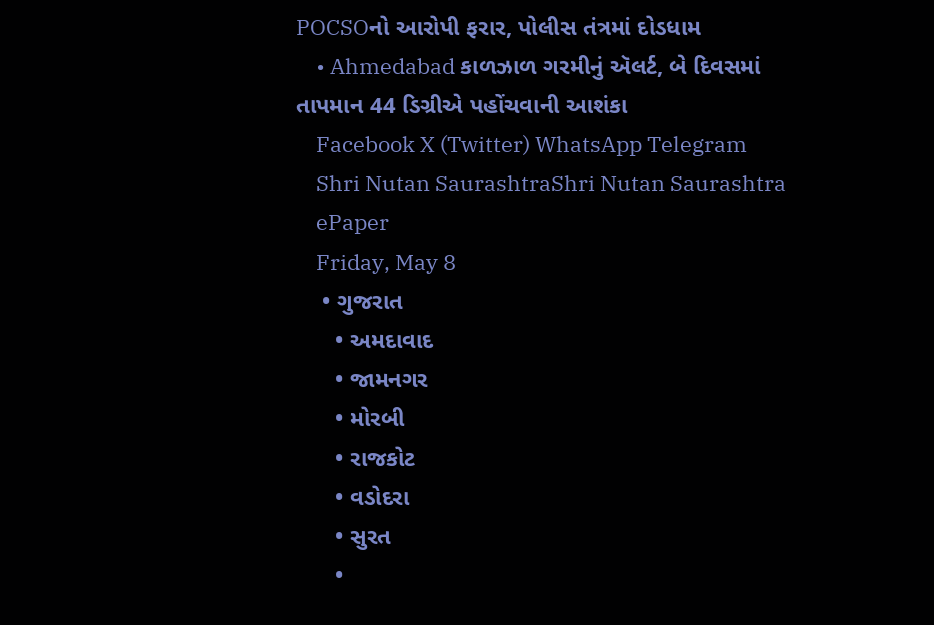POCSOનો આરોપી ફરાર, પોલીસ તંત્રમાં દોડધામ
    • Ahmedabad કાળઝાળ ગરમીનું ઍલર્ટ, બે દિવસમાં તાપમાન 44 ડિગ્રીએ પહોંચવાની આશંકા
    Facebook X (Twitter) WhatsApp Telegram
    Shri Nutan SaurashtraShri Nutan Saurashtra
    ePaper
    Friday, May 8
    • ગુજરાત
      • અમદાવાદ
      • જામનગર
      • મોરબી
      • રાજકોટ
      • વડોદરા
      • સુરત
      •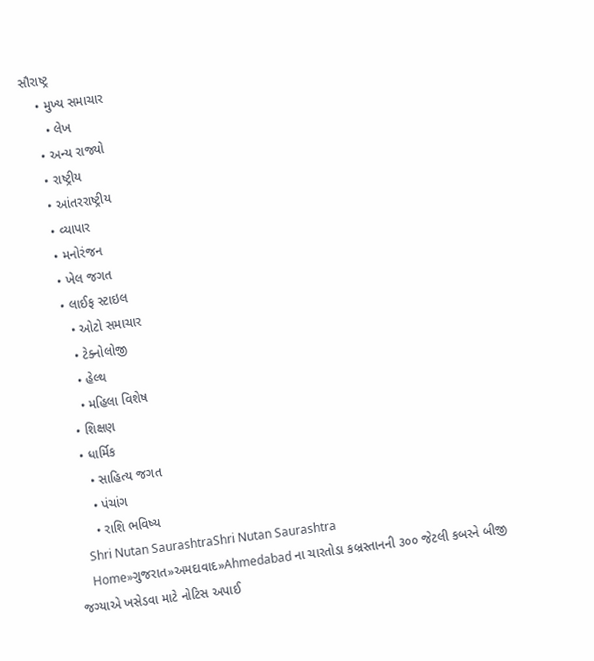સૌરાષ્ટ્ર
    • મુખ્ય સમાચાર
      • લેખ
    • અન્ય રાજ્યો
    • રાષ્ટ્રીય
    • આંતરરાષ્ટ્રીય
    • વ્યાપાર
    • મનોરંજન
    • ખેલ જગત
    • લાઈફ સ્ટાઇલ
      • ઓટો સમાચાર
      • ટેક્નોલોજી
      • હેલ્થ
      • મહિલા વિશેષ
    • શિક્ષણ
    • ધાર્મિક
      • સાહિત્ય જગત
      • પંચાંગ
      • રાશિ ભવિષ્ય
    Shri Nutan SaurashtraShri Nutan Saurashtra
    Home»ગુજરાત»અમદાવાદ»Ahmedabad ના ચારતોડા કબ્રસ્તાનની ૩૦૦ જેટલી કબરને બીજી જગ્યાએ ખસેડવા માટે નોટિસ અપાઈ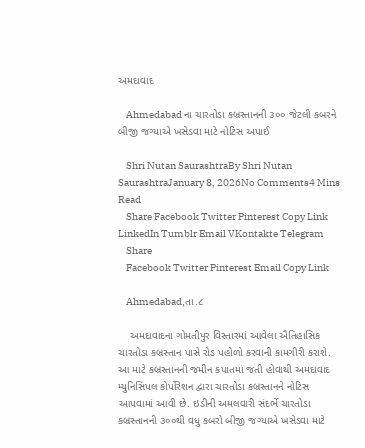અમદાવાદ

    Ahmedabad ના ચારતોડા કબ્રસ્તાનની ૩૦૦ જેટલી કબરને બીજી જગ્યાએ ખસેડવા માટે નોટિસ અપાઈ

    Shri Nutan SaurashtraBy Shri Nutan SaurashtraJanuary 8, 2026No Comments4 Mins Read
    Share Facebook Twitter Pinterest Copy Link LinkedIn Tumblr Email VKontakte Telegram
    Share
    Facebook Twitter Pinterest Email Copy Link

    Ahmedabad,તા.૮

    અમદાવાદના ગોમતીપુર વિસ્તારમાં આવેલા ઐતિહાસિક ચારતોડા કબ્રસ્તાન પાસે રોડ પહોળો કરવાની કામગીરી કરાશે. આ માટે કબ્રસ્તાનની જમીન કપાતમાં જતી હોવાથી અમદાવાદ મ્યુનિસિપલ કોર્પોરેશન દ્વારા ચારતોડા કબ્રસ્તાનને નોટિસ આપવામાં આવી છે. ઇડીની અમલવારી સંદર્ભે ચારતોડા કબ્રસ્તાનની ૩૦૦થી વધુ કબરો બીજી જગ્યાએ ખસેડવા માટે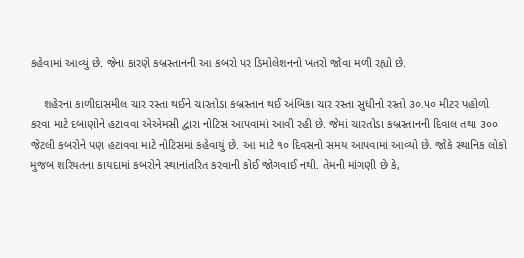કહેવામાં આવ્યું છે. જેના કારણે કબ્રસ્તાનની આ કબરો પર ડિમોલેશનનો ખતરો જોવા મળી રહ્યો છે.

    શહેરના કાળીદાસમીલ ચાર રસ્તા થઈને ચારતોડા કબ્રસ્તાન થઈ અંબિકા ચાર રસ્તા સુધીનો રસ્તો ૩૦.૫૦ મીટર પહોળો કરવા માટે દબાણોને હટાવવા એએમસી દ્વારા નોટિસ આપવામાં આવી રહી છે. જેમાં ચારતોડા કબ્રસ્તાનની દિવાલ તથા ૩૦૦ જેટલી કબરોને પણ હટાવવા માટે નોટિસમાં કહેવાયું છે. આ માટે ૧૦ દિવસનો સમય આપવામાં આવ્યો છે. જોકે સ્થાનિક લોકો મુજબ શરિયતના કાયદામાં કબરોને સ્થાનાંતરિત કરવાની કોઈ જોગવાઈ નથી. તેમની માંગણી છે કે,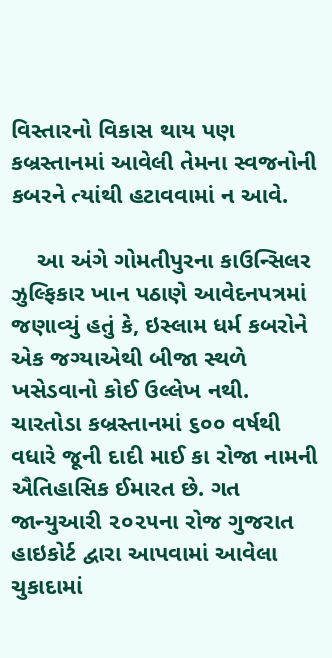વિસ્તારનો વિકાસ થાય પણ કબ્રસ્તાનમાં આવેલી તેમના સ્વજનોની કબરને ત્યાંથી હટાવવામાં ન આવે.

    આ અંગે ગોમતીપુરના કાઉન્સિલર ઝુલ્ફિકાર ખાન પઠાણે આવેદનપત્રમાં જણાવ્યું હતું કે, ઇસ્લામ ધર્મ કબરોને એક જગ્યાએથી બીજા સ્થળે ખસેડવાનો કોઈ ઉલ્લેખ નથી. ચારતોડા કબ્રસ્તાનમાં ૬૦૦ વર્ષથી વધારે જૂની દાદી માઈ કા રોજા નામની ઐતિહાસિક ઈમારત છે. ગત જાન્યુઆરી ૨૦૨૫ના રોજ ગુજરાત હાઇકોર્ટ દ્વારા આપવામાં આવેલા ચુકાદામાં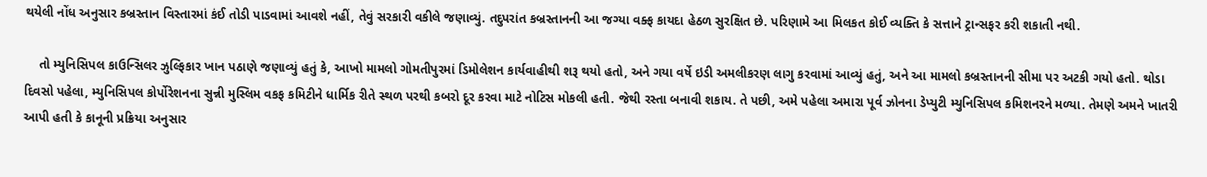થયેલી નોંધ અનુસાર કબ્રસ્તાન વિસ્તારમાં કંઈ તોડી પાડવામાં આવશે નહીં, તેવું સરકારી વકીલે જણાવ્યું. તદુપરાંત કબ્રસ્તાનની આ જગ્યા વક્ફ કાયદા હેઠળ સુરક્ષિત છે. પરિણામે આ મિલકત કોઈ વ્યક્તિ કે સત્તાને ટ્રાન્સફર કરી શકાતી નથી.

    તો મ્યુનિસિપલ કાઉન્સિલર ઝુલ્ફિકાર ખાન પઠાણે જણાવ્યું હતું કે, આખો મામલો ગોમતીપુરમાં ડિમોલેશન કાર્યવાહીથી શરૂ થયો હતો, અને ગયા વર્ષે ઇડી અમલીકરણ લાગુ કરવામાં આવ્યું હતું, અને આ મામલો કબ્રસ્તાનની સીમા પર અટકી ગયો હતો. થોડા દિવસો પહેલા, મ્યુનિસિપલ કોર્પોરેશનના સુન્ની મુસ્લિમ વકફ કમિટીને ધાર્મિક રીતે સ્થળ પરથી કબરો દૂર કરવા માટે નોટિસ મોકલી હતી. જેથી રસ્તા બનાવી શકાય. તે પછી, અમે પહેલા અમારા પૂર્વ ઝોનના ડેપ્યુટી મ્યુનિસિપલ કમિશનરને મળ્યા. તેમણે અમને ખાતરી આપી હતી કે કાનૂની પ્રક્રિયા અનુસાર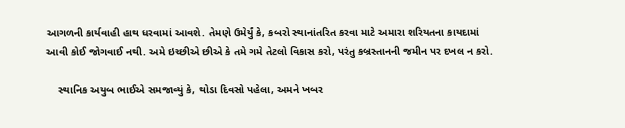આગળની કાર્યવાહી હાથ ધરવામાં આવશે. તેમણે ઉમેર્યું કે, કબરો સ્થાનાંતરિત કરવા માટે અમારા શરિયતના કાયદામાં આવી કોઈ જોગવાઈ નથી. અમે ઇચ્છીએ છીએ કે તમે ગમે તેટલો વિકાસ કરો, પરંતુ કબ્રસ્તાનની જમીન પર દખલ ન કરો.

    સ્થાનિક અયુબ ભાઈએ સમજાવ્યું કે, થોડા દિવસો પહેલા, અમને ખબર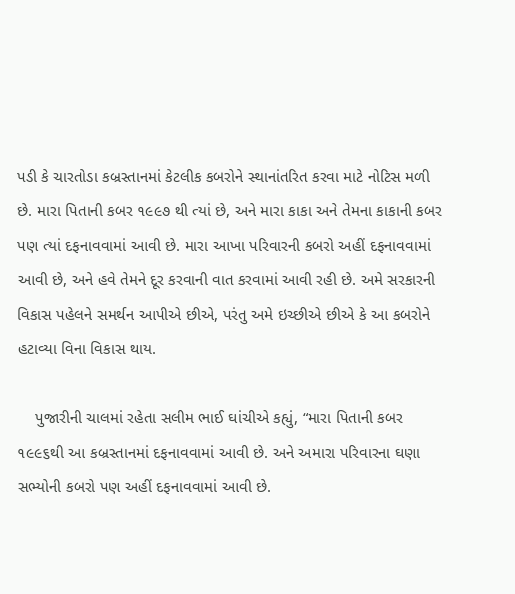પડી કે ચારતોડા કબ્રસ્તાનમાં કેટલીક કબરોને સ્થાનાંતરિત કરવા માટે નોટિસ મળી છે. મારા પિતાની કબર ૧૯૯૭ થી ત્યાં છે, અને મારા કાકા અને તેમના કાકાની કબર પણ ત્યાં દફનાવવામાં આવી છે. મારા આખા પરિવારની કબરો અહીં દફનાવવામાં આવી છે, અને હવે તેમને દૂર કરવાની વાત કરવામાં આવી રહી છે. અમે સરકારની વિકાસ પહેલને સમર્થન આપીએ છીએ, પરંતુ અમે ઇચ્છીએ છીએ કે આ કબરોને હટાવ્યા વિના વિકાસ થાય.

    પુજારીની ચાલમાં રહેતા સલીમ ભાઈ ઘાંચીએ કહ્યું, “મારા પિતાની કબર ૧૯૯૬થી આ કબ્રસ્તાનમાં દફનાવવામાં આવી છે. અને અમારા પરિવારના ઘણા સભ્યોની કબરો પણ અહીં દફનાવવામાં આવી છે.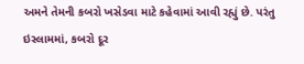અમને તેમની કબરો ખસેડવા માટે કહેવામાં આવી રહ્યું છે. પરંતુ ઇસ્લામમાં, કબરો દૂર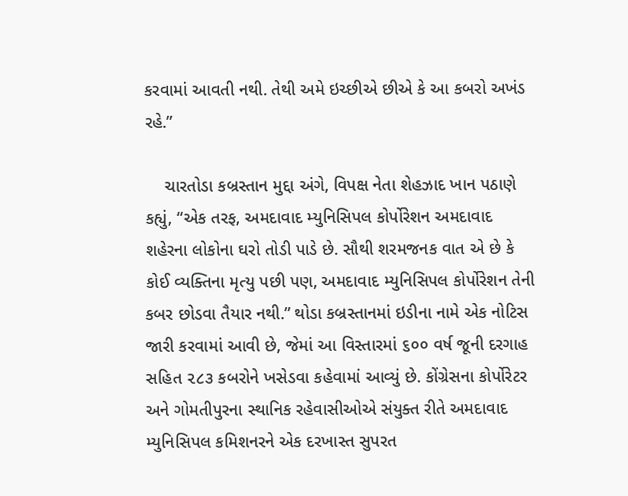કરવામાં આવતી નથી. તેથી અમે ઇચ્છીએ છીએ કે આ કબરો અખંડ રહે.”

    ચારતોડા કબ્રસ્તાન મુદ્દા અંગે, વિપક્ષ નેતા શેહઝાદ ખાન પઠાણે કહ્યું, “એક તરફ, અમદાવાદ મ્યુનિસિપલ કોર્પોરેશન અમદાવાદ શહેરના લોકોના ઘરો તોડી પાડે છે. સૌથી શરમજનક વાત એ છે કે કોઈ વ્યક્તિના મૃત્યુ પછી પણ, અમદાવાદ મ્યુનિસિપલ કોર્પોરેશન તેની કબર છોડવા તૈયાર નથી.” થોડા કબ્રસ્તાનમાં ઇડીના નામે એક નોટિસ જારી કરવામાં આવી છે, જેમાં આ વિસ્તારમાં ૬૦૦ વર્ષ જૂની દરગાહ સહિત ૨૮૩ કબરોને ખસેડવા કહેવામાં આવ્યું છે. કોંગ્રેસના કોર્પોરેટર અને ગોમતીપુરના સ્થાનિક રહેવાસીઓએ સંયુક્ત રીતે અમદાવાદ મ્યુનિસિપલ કમિશનરને એક દરખાસ્ત સુપરત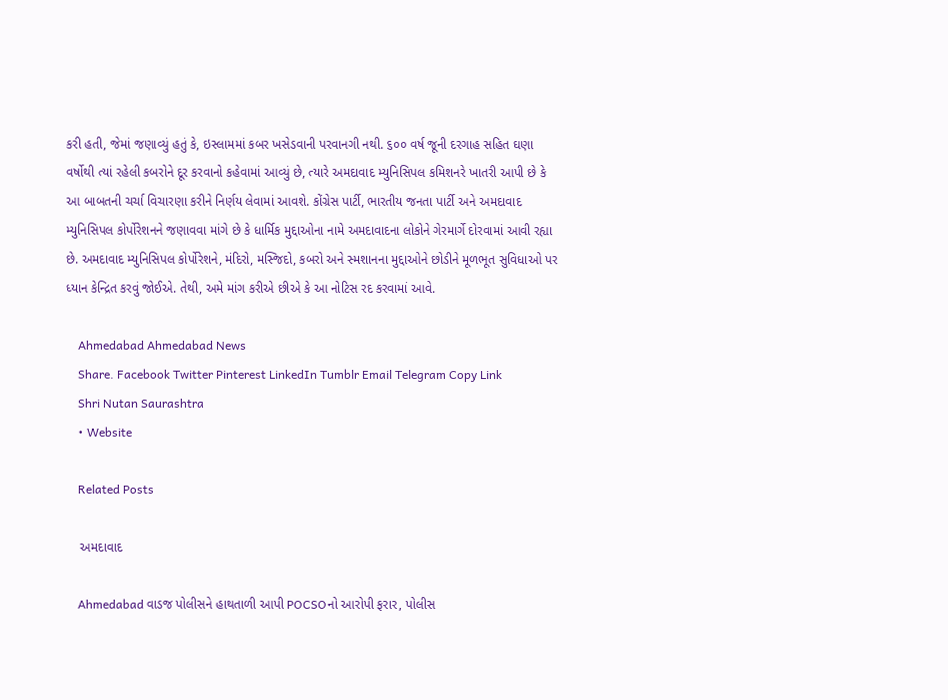કરી હતી, જેમાં જણાવ્યું હતું કે, ઇસ્લામમાં કબર ખસેડવાની પરવાનગી નથી. ૬૦૦ વર્ષ જૂની દરગાહ સહિત ઘણા વર્ષોથી ત્યાં રહેલી કબરોને દૂર કરવાનો કહેવામાં આવ્યું છે, ત્યારે અમદાવાદ મ્યુનિસિપલ કમિશનરે ખાતરી આપી છે કે આ બાબતની ચર્ચા વિચારણા કરીને નિર્ણય લેવામાં આવશે. કોંગ્રેસ પાર્ટી, ભારતીય જનતા પાર્ટી અને અમદાવાદ મ્યુનિસિપલ કોર્પોરેશનને જણાવવા માંગે છે કે ધાર્મિક મુદ્દાઓના નામે અમદાવાદના લોકોને ગેરમાર્ગે દોરવામાં આવી રહ્યા છે. અમદાવાદ મ્યુનિસિપલ કોર્પોરેશને, મંદિરો, મસ્જિદો, કબરો અને સ્મશાનના મુદ્દાઓને છોડીને મૂળભૂત સુવિધાઓ પર ધ્યાન કેન્દ્રિત કરવું જોઈએ. તેથી, અમે માંગ કરીએ છીએ કે આ નોટિસ રદ કરવામાં આવે.

    Ahmedabad Ahmedabad News
    Share. Facebook Twitter Pinterest LinkedIn Tumblr Email Telegram Copy Link
    Shri Nutan Saurashtra
    • Website

    Related Posts

    અમદાવાદ

    Ahmedabad વાડજ પોલીસને હાથતાળી આપી POCSOનો આરોપી ફરાર, પોલીસ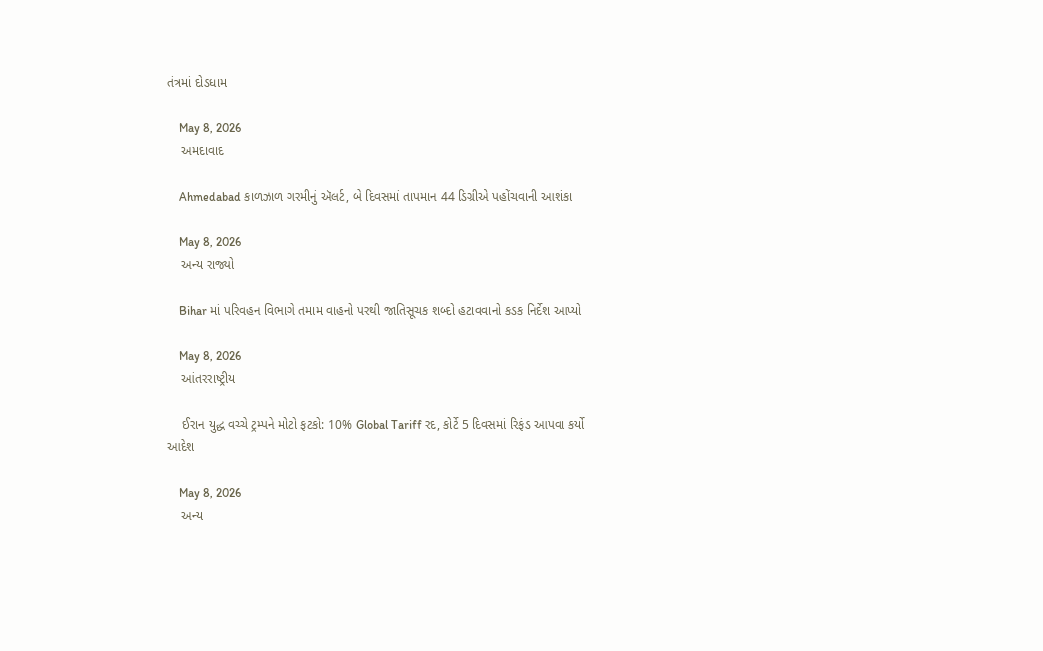તંત્રમાં દોડધામ

    May 8, 2026
    અમદાવાદ

    Ahmedabad કાળઝાળ ગરમીનું ઍલર્ટ, બે દિવસમાં તાપમાન 44 ડિગ્રીએ પહોંચવાની આશંકા

    May 8, 2026
    અન્ય રાજ્યો

    Bihar માં પરિવહન વિભાગે તમામ વાહનો પરથી જાતિસૂચક શબ્દો હટાવવાનો કડક નિર્દેશ આપ્યો

    May 8, 2026
    આંતરરાષ્ટ્રીય

    ઈરાન યુદ્ધ વચ્ચે ટ્રમ્પને મોટો ફટકો: 10% Global Tariff રદ, કોર્ટે 5 દિવસમાં રિફંડ આપવા કર્યો આદેશ

    May 8, 2026
    અન્ય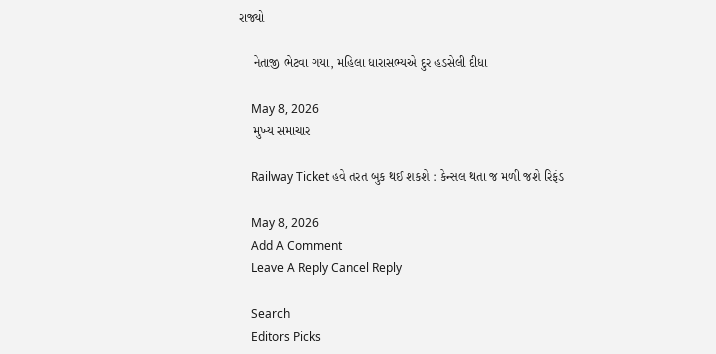રાજ્યો

    નેતાજી ભેટવા ગયા, મહિલા ધારાસભ્યએ દુર હડસેલી દીધા

    May 8, 2026
    મુખ્ય સમાચાર

    Railway Ticket હવે તરત બુક થઈ શકશે : કેન્સલ થતા જ મળી જશે રિફંડ

    May 8, 2026
    Add A Comment
    Leave A Reply Cancel Reply

    Search
    Editors Picks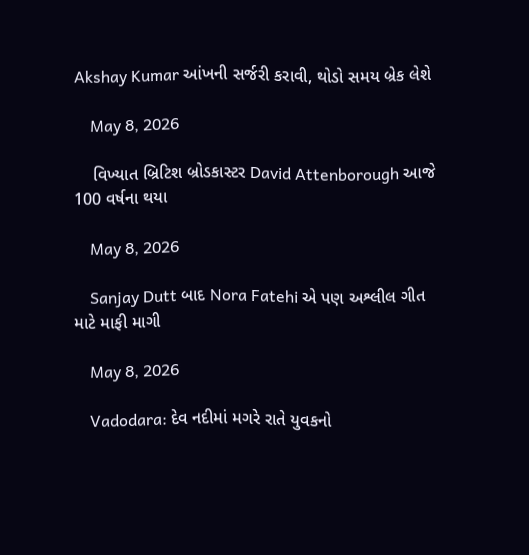Akshay Kumar આંખની સર્જરી કરાવી, થોડો સમય બ્રેક લેશે

    May 8, 2026

    વિખ્યાત બ્રિટિશ બ્રોડકાસ્ટર David Attenborough આજે 100 વર્ષના થયા

    May 8, 2026

    Sanjay Dutt બાદ Nora Fatehi એ પણ અશ્લીલ ગીત માટે માફી માગી

    May 8, 2026

    Vadodara: દેવ નદીમાં મગરે રાતે યુવકનો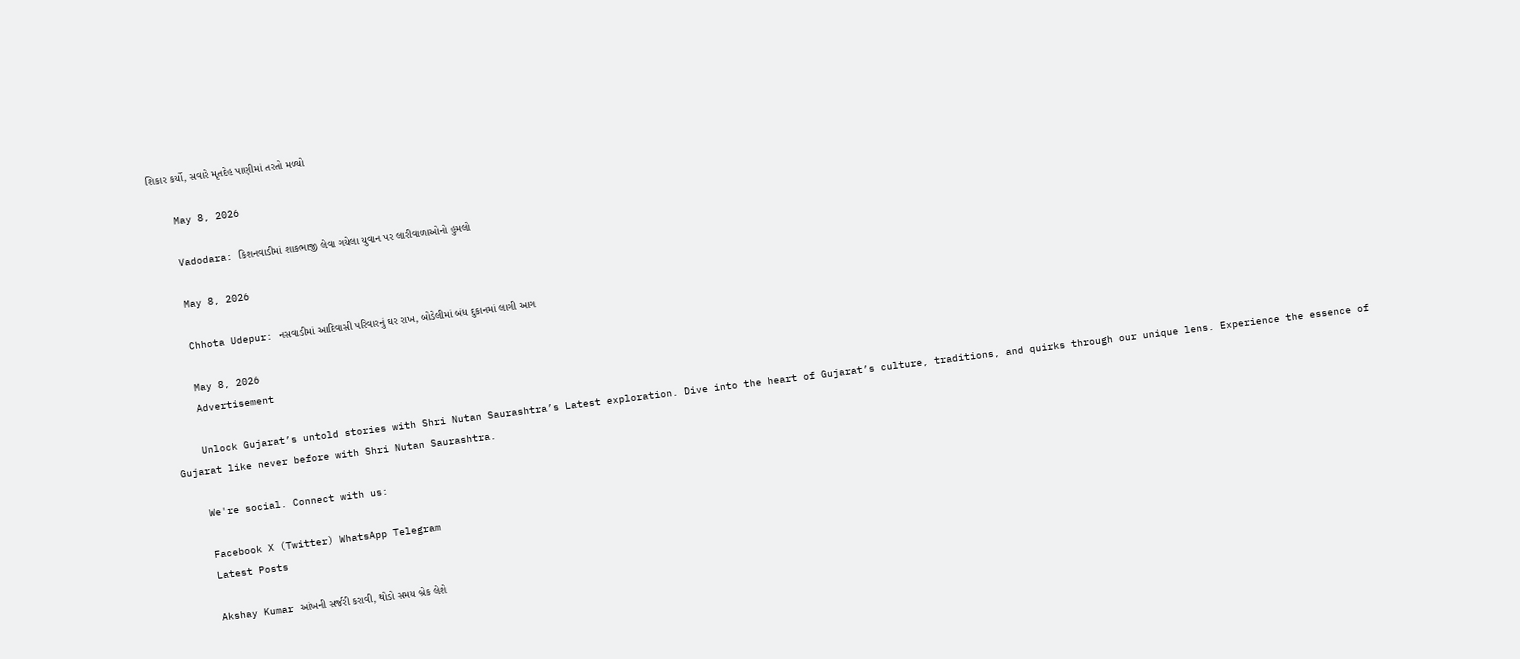શિકાર કર્યો, સવારે મૃતદેહ પાણીમાં તરતો મળ્યો

    May 8, 2026

    Vadodara: કિશનવાડીમાં શાકભાજી લેવા ગયેલા યુવાન પર લારીવાળાઓનો હુમલો

    May 8, 2026

    Chhota Udepur: નસવાડીમાં આદિવાસી પરિવારનું ઘર રાખ, બોડેલીમાં બંધ દુકાનમાં લાગી આગ

    May 8, 2026
    Advertisement

    Unlock Gujarat’s untold stories with Shri Nutan Saurashtra’s Latest exploration. Dive into the heart of Gujarat’s culture, traditions, and quirks through our unique lens. Experience the essence of Gujarat like never before with Shri Nutan Saurashtra.

    We're social. Connect with us:

    Facebook X (Twitter) WhatsApp Telegram
    Latest Posts

    Akshay Kumar આંખની સર્જરી કરાવી, થોડો સમય બ્રેક લેશે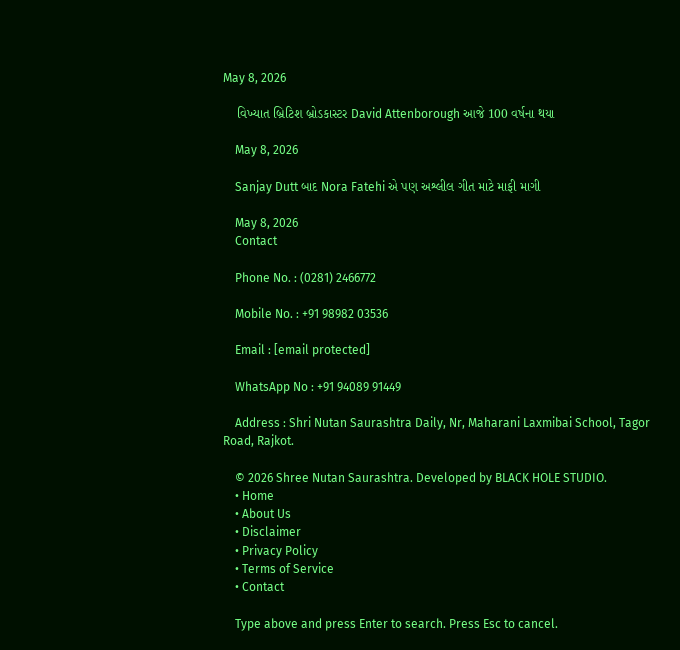May 8, 2026

    વિખ્યાત બ્રિટિશ બ્રોડકાસ્ટર David Attenborough આજે 100 વર્ષના થયા

    May 8, 2026

    Sanjay Dutt બાદ Nora Fatehi એ પણ અશ્લીલ ગીત માટે માફી માગી

    May 8, 2026
    Contact

    Phone No. : (0281) 2466772

    Mobile No. : +91 98982 03536

    Email : [email protected]

    WhatsApp No : +91 94089 91449

    Address : Shri Nutan Saurashtra Daily, Nr, Maharani Laxmibai School, Tagor Road, Rajkot.

    © 2026 Shree Nutan Saurashtra. Developed by BLACK HOLE STUDIO.
    • Home
    • About Us
    • Disclaimer
    • Privacy Policy
    • Terms of Service
    • Contact

    Type above and press Enter to search. Press Esc to cancel.